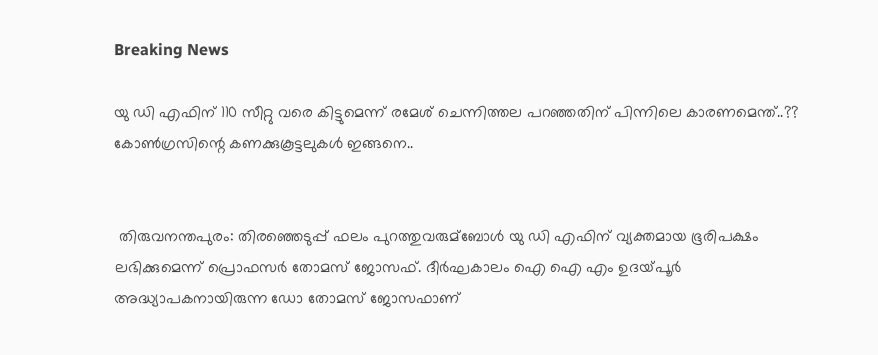Breaking News

യു ഡി എഫിന് 110 സീറ്റു വരെ കിട്ടുമെന്ന് രമേശ് ചെന്നിത്തല പറഞ്ഞതിന് പിന്നിലെ കാരണമെന്ത്..?? കോണ്‍ഗ്രസിന്റെ കണക്കുകൂട്ടലുകള്‍ ഇങ്ങനെ..


 തിരുവനന്തപുരം: തിരഞ്ഞെടുപ്പ് ഫലം പുറത്തുവരുമ്ബോള്‍ യു ഡി എഫിന് വ്യക്തമായ ഭൂരിപക്ഷം ലഭിക്കുമെന്ന് പ്രൊഫസര്‍ തോമസ് ജോസഫ്. ദീര്‍ഘകാലം ഐ ഐ എം ഉദയ്‌പൂര്‍ അദ്ധ്യാപകനായിരുന്ന ഡോ തോമസ് ജോസഫാണ്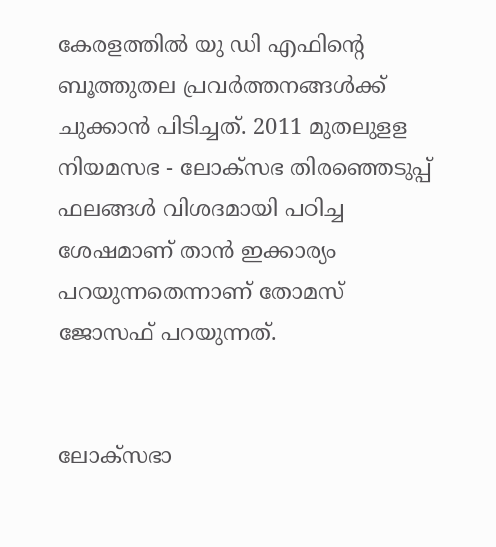കേരളത്തില്‍ യു ഡി എഫിന്റെ ബൂത്തുതല പ്രവര്‍ത്തനങ്ങള്‍ക്ക് ചുക്കാന്‍ പിടിച്ചത്. 2011 മുതലുളള നിയമസഭ - ലോക്‌സഭ തിരഞ്ഞെടുപ്പ് ഫലങ്ങള്‍ വിശദമായി പഠിച്ച ശേഷമാണ് താന്‍ ഇക്കാര്യം പറയുന്നതെന്നാണ് തോമസ് ജോസഫ് പറയുന്നത്.


ലോക്‌സഭാ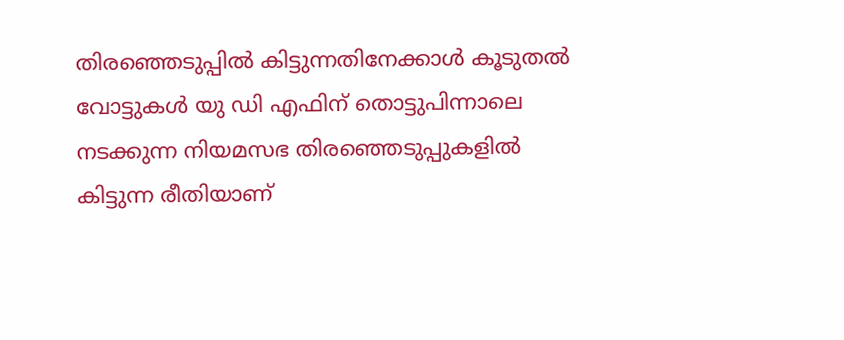തിരഞ്ഞെടുപ്പില്‍ കിട്ടുന്നതിനേക്കാള്‍ കൂടുതല്‍ വോട്ടുകള്‍ യു ഡി എഫിന് തൊട്ടുപിന്നാലെ നടക്കുന്ന നിയമസഭ തിരഞ്ഞെടുപ്പുകളില്‍ കിട്ടുന്ന രീതിയാണ്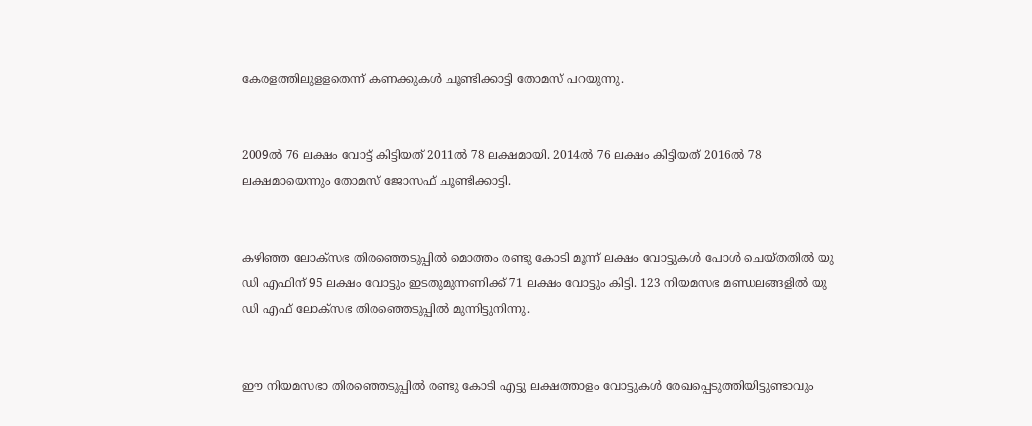കേരളത്തിലുളളതെന്ന് കണക്കുകള്‍ ചൂണ്ടിക്കാട്ടി തോമസ് പറയുന്നു.


2009ല്‍ 76 ലക്ഷം വോട്ട് കിട്ടിയത് 2011ല്‍ 78 ലക്ഷമായി. 2014ല്‍ 76 ലക്ഷം കിട്ടിയത് 2016ല്‍ 78 ലക്ഷമായെന്നും തോമസ് ജോസഫ് ചൂണ്ടിക്കാട്ടി.


കഴിഞ്ഞ ലോക്‌സഭ തിരഞ്ഞെടുപ്പില്‍ മൊത്തം രണ്ടു കോടി മൂന്ന് ലക്ഷം വോട്ടുകള്‍ പോള്‍ ചെയ്‌തതില്‍ യു ഡി എഫിന് 95 ലക്ഷം വോട്ടും ഇടതുമുന്നണിക്ക് 71 ലക്ഷം വോട്ടും കിട്ടി. 123 നിയമസഭ മണ്ഡലങ്ങളില്‍ യു ഡി എഫ് ലോക്‌സഭ തിരഞ്ഞെടുപ്പില്‍ മുന്നിട്ടുനിന്നു.


ഈ നിയമസഭാ തിരഞ്ഞെടുപ്പില്‍ രണ്ടു കോടി എട്ടു ലക്ഷത്താളം വോട്ടുകള്‍ രേഖപ്പെടുത്തിയിട്ടുണ്ടാവും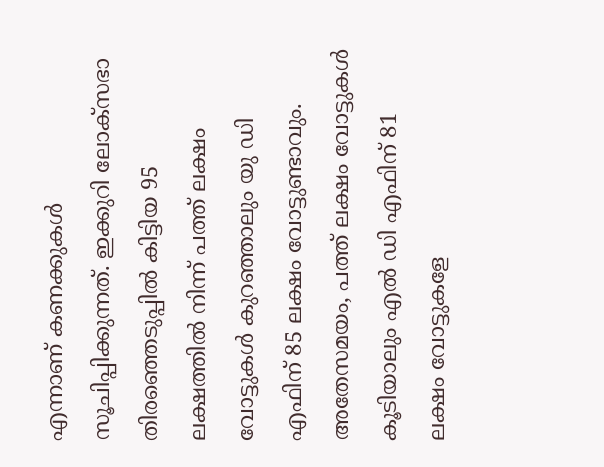എന്നാണ് കണക്കുകള്‍ സൂചിപ്പിക്കുന്നത്. ഇക്കുറി ലോക്‌സഭാ തിരഞ്ഞെടുപ്പില്‍ കിട്ടിയ 95 ലക്ഷത്തില്‍ നിന്ന് പത്ത് ലക്ഷം വോട്ടുകള്‍ കുറഞ്ഞാലും യു ഡി എഫിന് 85 ലക്ഷം വോട്ടുണ്ടാവും. അതേസമയം, പത്ത് ലക്ഷം വോട്ടുകള്‍ കൂടിയാലും എല്‍ ഡി എഫിന് 81 ലക്ഷം വോട്ടുകളേ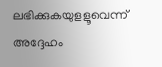ലഭിക്കുകയുളളൂവെന്ന് അദ്ദേഹം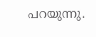പറയുന്നു.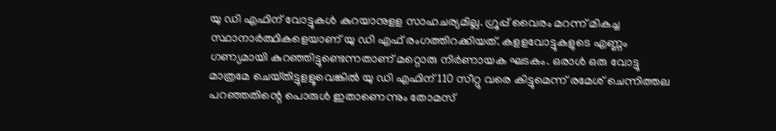യു ഡി എഫിന് വോട്ടുകള്‍ കുറയാനുളള സാഹചര്യമില്ല. ഗ്രൂപ്പ് വൈരം മറന്ന് മികച്ച സ്ഥാനാര്‍ത്ഥികളെയാണ് യു ഡി എഫ് രംഗത്തിറക്കിയത്. കളളവോട്ടുകളുടെ എണ്ണം ഗണ്യമായി കുറഞ്ഞിട്ടുണ്ടെന്നതാണ് മറ്റൊരു നിര്‍ണായക ഘടകം. ഒരാള്‍ ഒരു വോട്ടു മാത്രമേ ചെയ്‌തിട്ടുളളൂവെങ്കില്‍ യു ഡി എഫിന് 110 സീറ്റു വരെ കിട്ടുമെന്ന് രമേശ് ചെന്നിത്തല പറഞ്ഞതിന്റെ പൊരുള്‍ ഇതാണെന്നും തോമസ്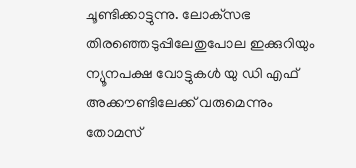ചൂണ്ടിക്കാട്ടുന്നു. ലോക്‌സഭ തിരഞ്ഞെടുപ്പിലേതുപോല ഇക്കുറിയും ന്യൂനപക്ഷ വോട്ടുകള്‍ യു ഡി എഫ് അക്കൗണ്ടിലേക്ക് വരുമെന്നും തോമസ്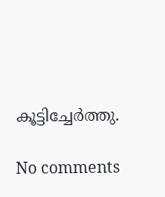കൂട്ടിച്ചേര്‍ത്തു.

No comments